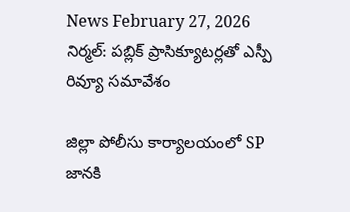News February 27, 2026
నిర్మల్: పబ్లిక్ ప్రాసిక్యూటర్లతో ఎస్పీ రివ్యూ సమావేశం

జిల్లా పోలీసు కార్యాలయంలో SP జానకి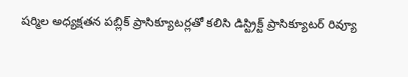షర్మిల అధ్యక్షతన పబ్లిక్ ప్రాసిక్యూటర్లతో కలిసి డిస్ట్రిక్ట్ ప్రాసిక్యూటర్ రివ్యూ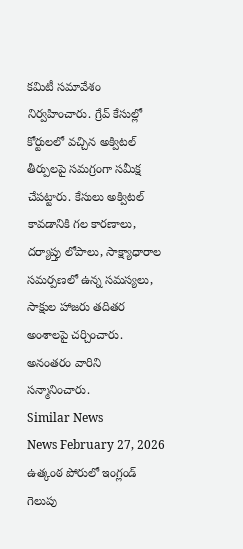కమిటీ సమావేశం నిర్వహించారు. గ్రేవ్ కేసుల్లో కోర్టులలో వచ్చిన అక్విటల్ తీర్పులపై సమగ్రంగా సమీక్ష చేపట్టారు. కేసులు అక్విటల్ కావడానికి గల కారణాలు, దర్యాప్తు లోపాలు, సాక్ష్యాధారాల సమర్పణలో ఉన్న సమస్యలు, సాక్షుల హాజరు తదితర అంశాలపై చర్చించారు. అనంతరం వారిని సన్మానించారు.
Similar News
News February 27, 2026
ఉత్కంఠ పోరులో ఇంగ్లండ్ గెలుపు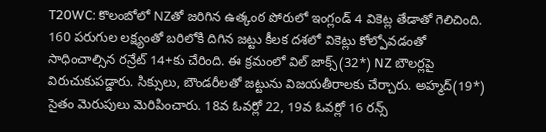T20WC: కొలంబోలో NZతో జరిగిన ఉత్కంఠ పోరులో ఇంగ్లండ్ 4 వికెట్ల తేడాతో గెలిచింది. 160 పరుగుల లక్ష్యంతో బరిలోకి దిగిన జట్టు కీలక దశలో వికెట్లు కోల్పోవడంతో సాధించాల్సిన రన్రేట్ 14+కు చేరింది. ఈ క్రమంలో విల్ జాక్స్(32*) NZ బౌలర్లపై విరుచుకుపడ్డారు. సిక్సులు, బౌండరీలతో జట్టును విజయతీరాలకు చేర్చారు. అహ్మద్(19*) సైతం మెరుపులు మెరిపించారు. 18వ ఓవర్లో 22, 19వ ఓవర్లో 16 రన్స్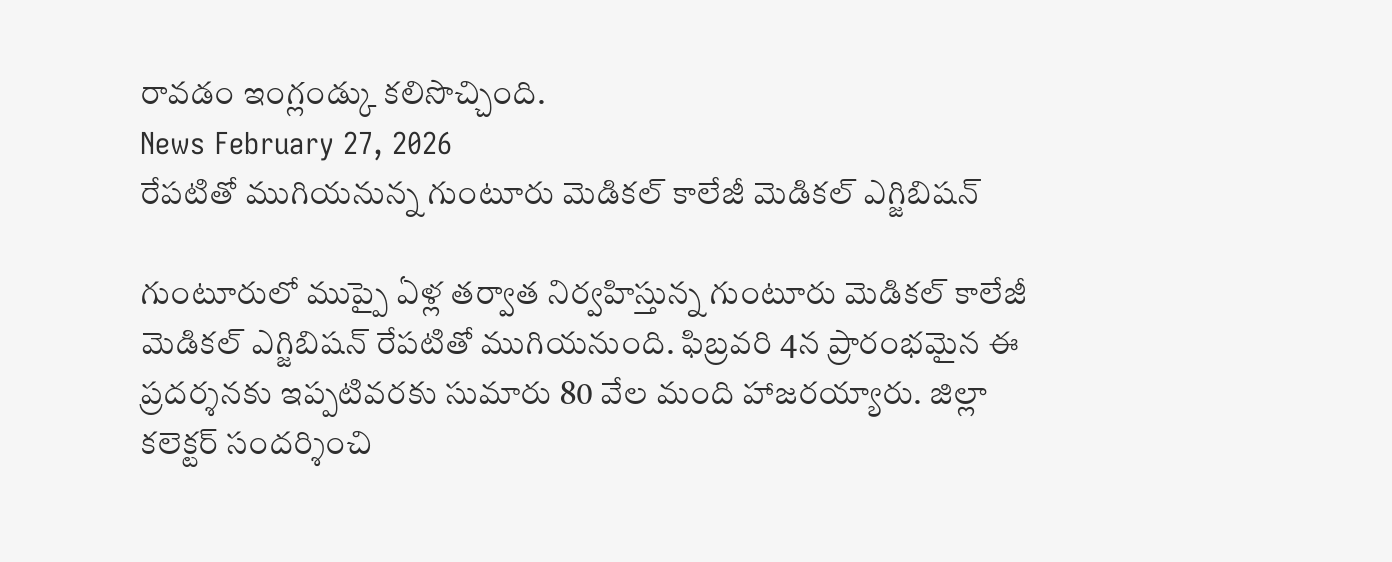రావడం ఇంగ్లండ్కు కలిసొచ్చింది.
News February 27, 2026
రేపటితో ముగియనున్న గుంటూరు మెడికల్ కాలేజీ మెడికల్ ఎగ్జిబిషన్

గుంటూరులో ముప్పై ఏళ్ల తర్వాత నిర్వహిస్తున్న గుంటూరు మెడికల్ కాలేజీ మెడికల్ ఎగ్జిబిషన్ రేపటితో ముగియనుంది. ఫిబ్రవరి 4న ప్రారంభమైన ఈ ప్రదర్శనకు ఇప్పటివరకు సుమారు 80 వేల మంది హాజరయ్యారు. జిల్లా కలెక్టర్ సందర్శించి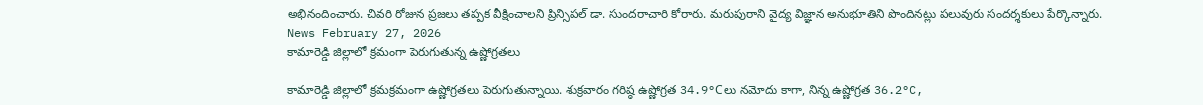అభినందించారు. చివరి రోజున ప్రజలు తప్పక వీక్షించాలని ప్రిన్సిపల్ డా. సుందరాచారి కోరారు. మరుపురాని వైద్య విజ్ఞాన అనుభూతిని పొందినట్లు పలువురు సందర్శకులు పేర్కొన్నారు.
News February 27, 2026
కామారెడ్డి జిల్లాలో క్రమంగా పెరుగుతున్న ఉష్ణోగ్రతలు

కామారెడ్డి జిల్లాలో క్రమక్రమంగా ఉష్ణోగ్రతలు పెరుగుతున్నాయి. శుక్రవారం గరిష్ఠ ఉష్ణోగ్రత 34.9°Cలు నమోదు కాగా, నిన్న ఉష్ణోగ్రత 36.2°C,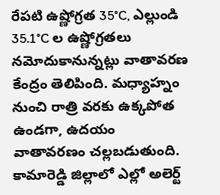రేపటి ఉష్ణోగ్రత 35°C, ఎల్లుండి 35.1°C ల ఉష్ణోగ్రతలు నమోదుకానున్నట్లు వాతావరణ కేంద్రం తెలిపింది. మధ్యాహ్నం నుంచి రాత్రి వరకు ఉక్కపోత ఉండగా, ఉదయం వాతావరణం చల్లబడుతుంది. కామారెడ్డి జిల్లాలో ఎల్లో అలెర్ట్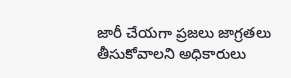జారీ చేయగా ప్రజలు జాగ్రతలు తీసుకోవాలని అధికారులు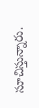సూచిస్తున్నారు.